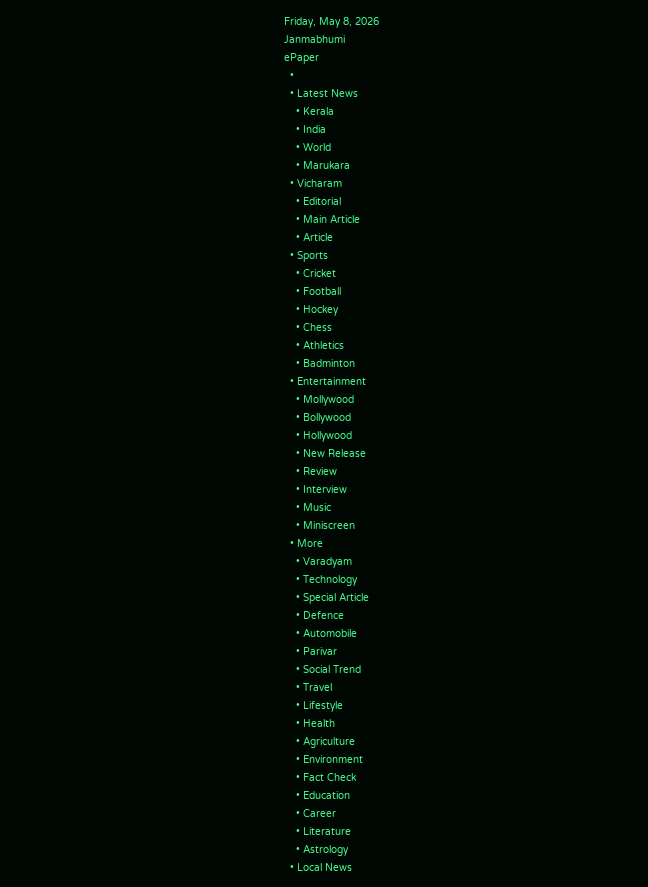Friday, May 8, 2026
Janmabhumi
ePaper
  •
  • Latest News
    • Kerala
    • India
    • World
    • Marukara
  • Vicharam
    • Editorial
    • Main Article
    • Article
  • Sports
    • Cricket
    • Football
    • Hockey
    • Chess
    • Athletics
    • Badminton
  • Entertainment
    • Mollywood
    • Bollywood
    • Hollywood
    • New Release
    • Review
    • Interview
    • Music
    • Miniscreen
  • More
    • Varadyam
    • Technology
    • Special Article
    • Defence
    • Automobile
    • Parivar
    • Social Trend
    • Travel
    • Lifestyle
    • Health
    • Agriculture
    • Environment
    • Fact Check
    • Education
    • Career
    • Literature
    • Astrology
  • Local News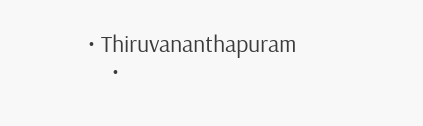• Thiruvananthapuram
    •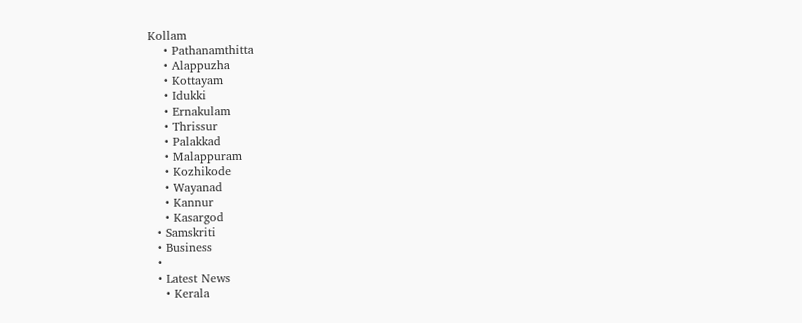Kollam
    • Pathanamthitta
    • Alappuzha
    • Kottayam
    • Idukki
    • Ernakulam
    • Thrissur
    • Palakkad
    • Malappuram
    • Kozhikode
    • Wayanad
    • Kannur
    • Kasargod
  • Samskriti
  • Business
  •
  • Latest News
    • Kerala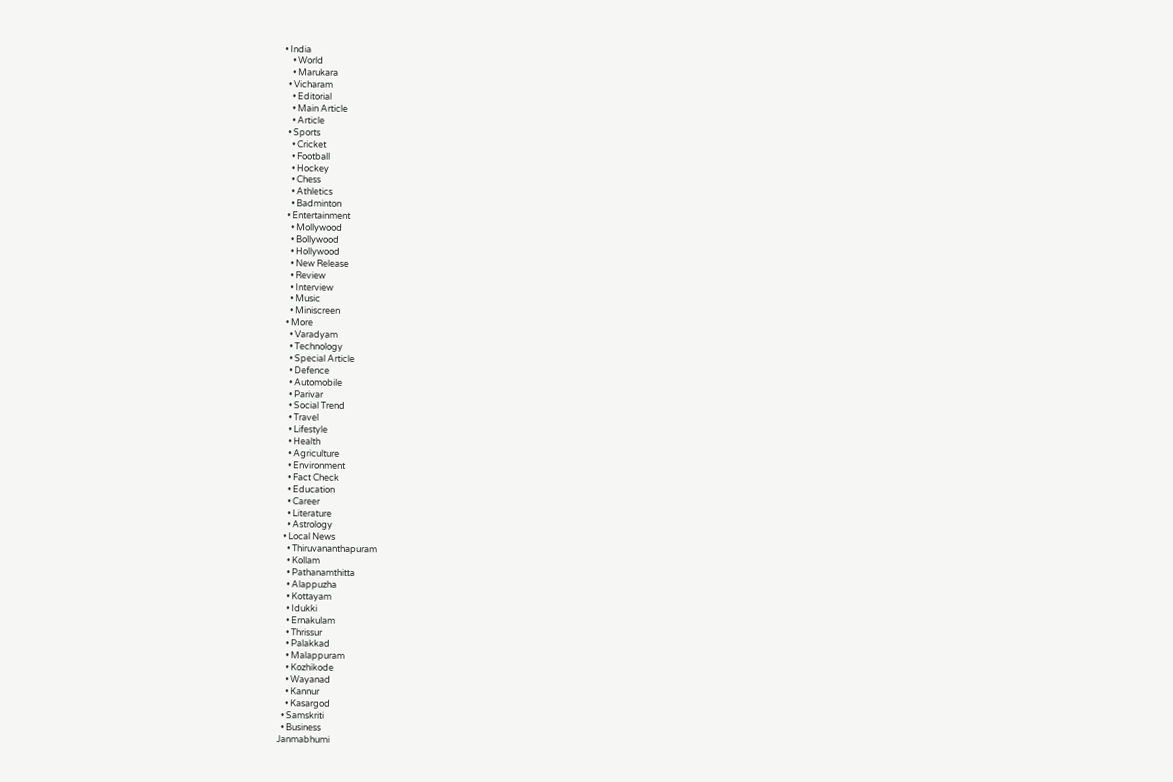• India
    • World
    • Marukara
  • Vicharam
    • Editorial
    • Main Article
    • Article
  • Sports
    • Cricket
    • Football
    • Hockey
    • Chess
    • Athletics
    • Badminton
  • Entertainment
    • Mollywood
    • Bollywood
    • Hollywood
    • New Release
    • Review
    • Interview
    • Music
    • Miniscreen
  • More
    • Varadyam
    • Technology
    • Special Article
    • Defence
    • Automobile
    • Parivar
    • Social Trend
    • Travel
    • Lifestyle
    • Health
    • Agriculture
    • Environment
    • Fact Check
    • Education
    • Career
    • Literature
    • Astrology
  • Local News
    • Thiruvananthapuram
    • Kollam
    • Pathanamthitta
    • Alappuzha
    • Kottayam
    • Idukki
    • Ernakulam
    • Thrissur
    • Palakkad
    • Malappuram
    • Kozhikode
    • Wayanad
    • Kannur
    • Kasargod
  • Samskriti
  • Business
Janmabhumi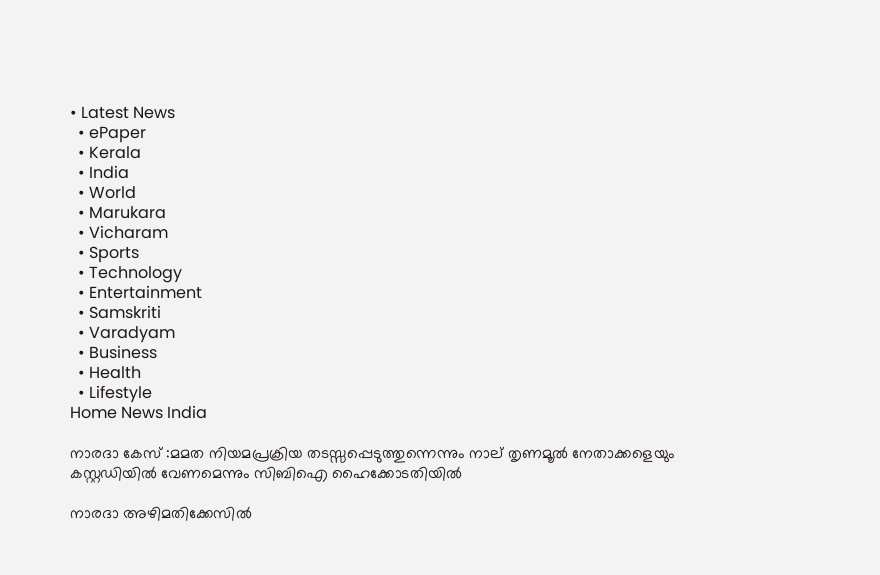• Latest News
  • ePaper
  • Kerala
  • India
  • World
  • Marukara
  • Vicharam
  • Sports
  • Technology
  • Entertainment
  • Samskriti
  • Varadyam
  • Business
  • Health
  • Lifestyle
Home News India

നാരദാ കേസ് :മമത നിയമപ്രക്രിയ തടസ്സപ്പെടുത്തുന്നെന്നും നാല് തൃണമൂല്‍ നേതാക്കളെയും കസ്റ്റഡിയില്‍ വേണമെന്നും സിബിഐ ഹൈക്കോടതിയില്‍

നാരദാ അഴിമതിക്കേസില്‍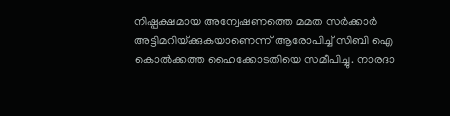നിഷ്പക്ഷമായ അന്വേഷണത്തെ മമത സര്‍ക്കാര്‍ അട്ടിമറിയ്‌ക്കുകയാണെന്ന് ആരോപിച്ച് സിബി ഐ കൊല്‍ക്കത്ത ഹൈക്കോടതിയെ സമീപിച്ചു. നാരദാ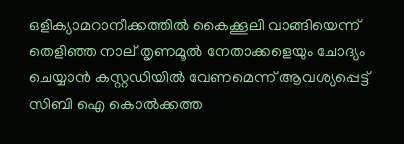ഒളിക്യാമറാനീക്കത്തില്‍ കൈക്കൂലി വാങ്ങിയെന്ന് തെളിഞ്ഞ നാല് തൃണമൂല്‍ നേതാക്കളെയും ചോദ്യം ചെയ്യാന്‍ കസ്റ്റഡിയില്‍ വേണമെന്ന് ആവശ്യപ്പെട്ട് സിബി ഐ കൊല്‍ക്കത്ത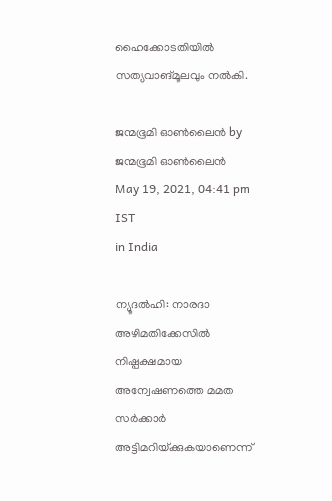ഹൈക്കോടതിയില്‍ സത്യവാങ്മൂലവും നല്‍കി.

ജന്മഭൂമി ഓണ്‍ലൈന്‍ by ജന്മഭൂമി ഓണ്‍ലൈന്‍
May 19, 2021, 04:41 pm IST
in India

ന്യൂദല്‍ഹി: നാരദാ അഴിമതിക്കേസില്‍ നിഷ്പക്ഷമായ അന്വേഷണത്തെ മമത സര്‍ക്കാര്‍ അട്ടിമറിയ്‌ക്കുകയാണെന്ന്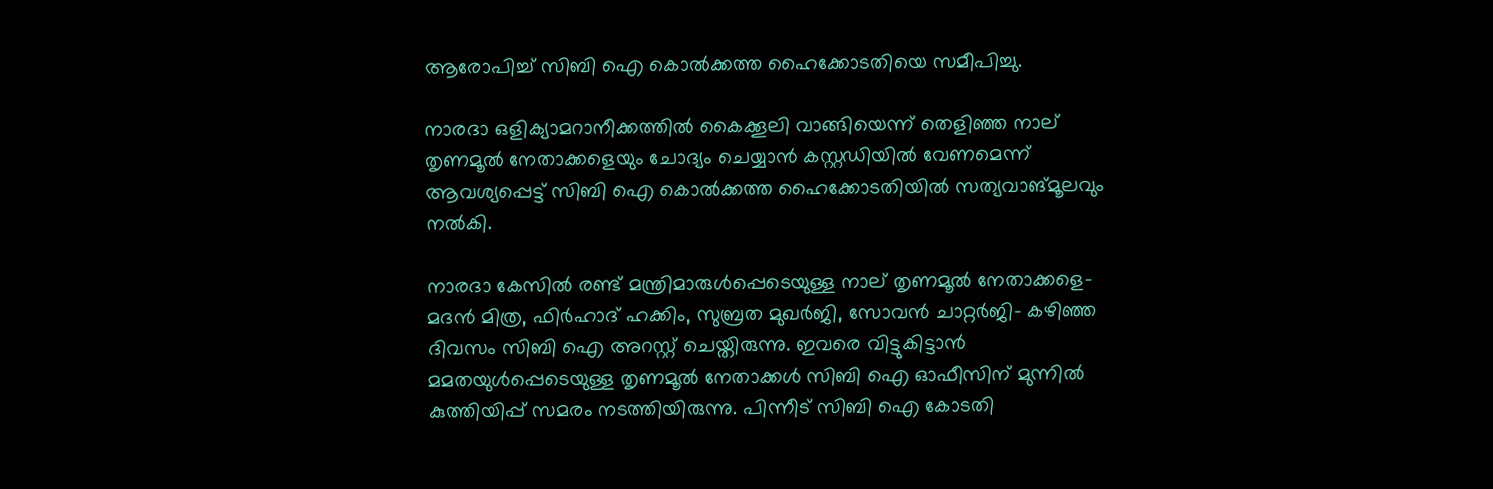ആരോപിച്ച് സിബി ഐ കൊല്‍ക്കത്ത ഹൈക്കോടതിയെ സമീപിച്ചു.

നാരദാ ഒളിക്യാമറാനീക്കത്തില്‍ കൈക്കൂലി വാങ്ങിയെന്ന് തെളിഞ്ഞ നാല് തൃണമൂല്‍ നേതാക്കളെയും ചോദ്യം ചെയ്യാന്‍ കസ്റ്റഡിയില്‍ വേണമെന്ന് ആവശ്യപ്പെട്ട് സിബി ഐ കൊല്‍ക്കത്ത ഹൈക്കോടതിയില്‍ സത്യവാങ്മൂലവും നല്‍കി.

നാരദാ കേസില്‍ രണ്ട് മന്ത്രിമാരുള്‍പ്പെടെയുള്ള നാല് തൃണമൂല്‍ നേതാക്കളെ- മദന്‍ മിത്ര, ഫിര്‍ഹാദ് ഹക്കിം, സുബ്രത മുഖര്‍ജി, സോവന്‍ ചാറ്റര്‍ജി- കഴിഞ്ഞ ദിവസം സിബി ഐ അറസ്റ്റ് ചെയ്തിരുന്നു. ഇവരെ വിട്ടുകിട്ടാന്‍ മമതയുള്‍പ്പെടെയുള്ള തൃണമൂല്‍ നേതാക്കള്‍ സിബി ഐ ഓഫീസിന് മുന്നില്‍ കുത്തിയിപ്പ് സമരം നടത്തിയിരുന്നു. പിന്നീട് സിബി ഐ കോടതി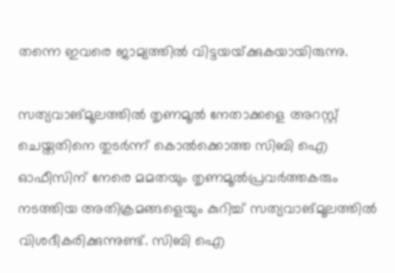തന്നെ ഇവരെ ജാമ്യത്തില്‍ വിട്ടയയ്‌ക്കുകയായിരുന്നു.

സത്യവാങ്മൂലത്തില്‍ തൃണമൂല്‍ നേതാക്കളെ അറസ്റ്റ് ചെയ്തതിനെ തുടര്‍ന്ന് കൊല്‍ക്കൊത്ത സിബി ഐ ഓഫീസിന് നേരെ മമതയും തൃണമൂല്‍പ്രവര്‍ത്തകരും നടത്തിയ അതിക്രമങ്ങളെയും കുറിച്ച് സത്യവാങ്മൂലത്തില്‍ വിശദീകരിക്കുന്നുണ്ട്. സിബി ഐ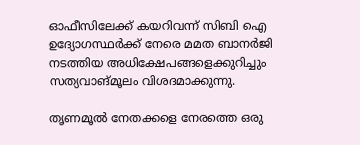ഓഫീസിലേക്ക് കയറിവന്ന് സിബി ഐ ഉദ്യോഗസ്ഥര്‍ക്ക് നേരെ മമത ബാനര്‍ജി നടത്തിയ അധിക്ഷേപങ്ങളെക്കുറിച്ചും സത്യവാങ്മൂലം വിശദമാക്കുന്നു.

തൃണമൂല്‍ നേതക്കളെ നേരത്തെ ഒരു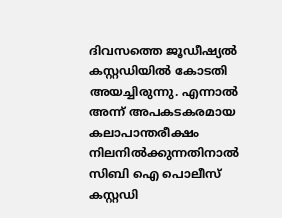ദിവസത്തെ ജൂഡീഷ്യല്‍ കസ്റ്റഡിയില്‍ കോടതി അയച്ചിരുന്നു. എന്നാല്‍ അന്ന് അപകടകരമായ കലാപാന്തരീക്ഷം നിലനില്‍ക്കുന്നതിനാല്‍ സിബി ഐ പൊലീസ് കസ്റ്റഡി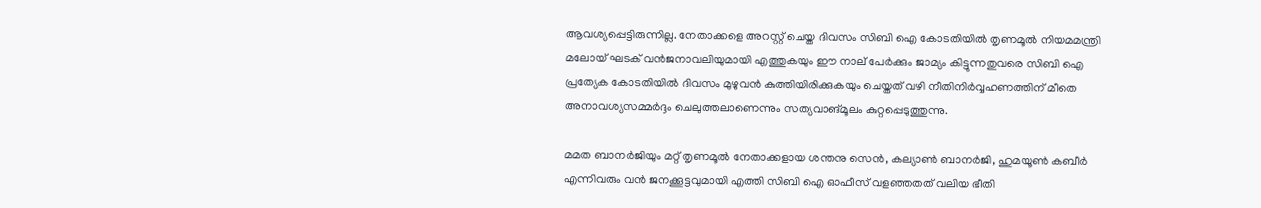ആവശ്യപ്പെട്ടിരുന്നില്ല. നേതാക്കളെ അറസ്റ്റ് ചെയ്ത ദിവസം സിബി ഐ കോടതിയില്‍ തൃണമൂല്‍ നിയമമന്ത്രി മലോയ് ഘടക് വന്‍ജനാവലിയുമായി എത്തുകയും ഈ നാല് പേര്‍ക്കും ജാമ്യം കിട്ടുന്നതുവരെ സിബി ഐ പ്രത്യേക കോടതിയില്‍ ദിവസം മുഴുവന്‍ കുത്തിയിരിക്കുകയും ചെയ്തത് വഴി നീതിനിര്‍വ്വഹണത്തിന് മീതെ അനാവശ്യസമ്മര്‍ദ്ദം ചെലുത്തലാണെന്നും സത്യവാങ്മൂലം കുറ്റപ്പെടുത്തുന്നു.

മമത ബാനര്‍ജിയും മറ്റ് തൃണമൂല്‍ നേതാക്കളായ ശന്തനു സെന്‍, കല്യാണ്‍ ബാനര്‍ജി, ഹുമയൂണ്‍ കബീര്‍ എന്നിവരും വന്‍ ജനക്കൂട്ടവുമായി എത്തി സിബി ഐ ഓഫീസ് വളഞ്ഞതത് വലിയ ഭീതി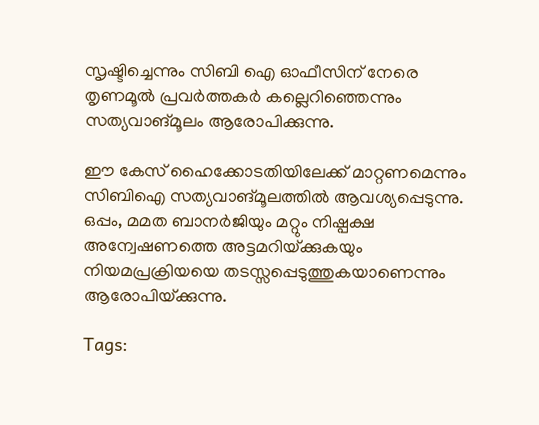സൃഷ്ടിച്ചെന്നും സിബി ഐ ഓഫീസിന് നേരെ തൃണമൂല്‍ പ്രവര്‍ത്തകര്‍ കല്ലെറിഞ്ഞെന്നും സത്യവാങ്മൂലം ആരോപിക്കുന്നു.

ഈ കേസ് ഹൈക്കോടതിയിലേക്ക് മാറ്റണമെന്നും സിബിഐ സത്യവാങ്മൂലത്തില്‍ ആവശ്യപ്പെടുന്നു. ഒപ്പം, മമത ബാനര്‍ജിയും മറ്റും നിഷ്പക്ഷ അന്വേഷണത്തെ അട്ടമറിയ്‌ക്കുകയും നിയമപ്രക്രിയയെ തടസ്സപ്പെടുത്തുകയാണെന്നും ആരോപിയ്‌ക്കുന്നു.

Tags: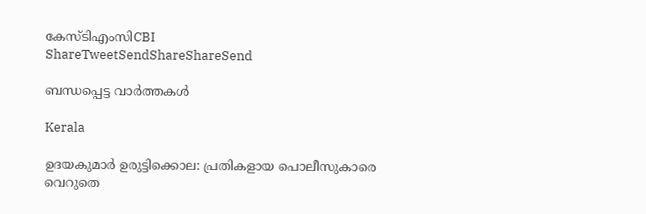കേസ്ടിഎംസിCBI
ShareTweetSendShareShareSend

ബന്ധപ്പെട്ട വാര്‍ത്തകള്‍

Kerala

ഉദയകുമാര്‍ ഉരുട്ടിക്കൊല: പ്രതികളായ പൊലീസുകാരെ വെറുതെ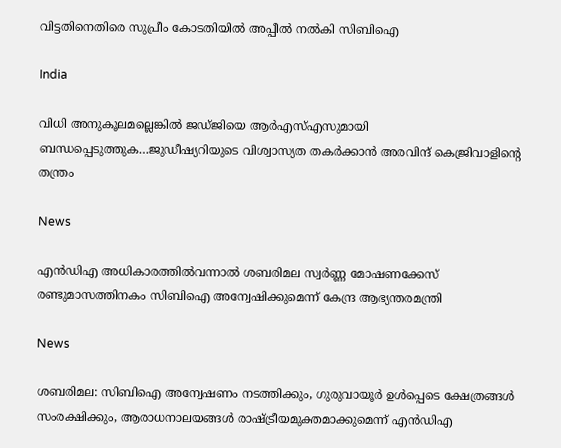വിട്ടതിനെതിരെ സുപ്രീം കോടതിയില്‍ അപ്പീല്‍ നല്‍കി സിബിഐ

India

വിധി അനുകൂലമല്ലെങ്കില്‍ ജഡ്ജിയെ ആര്‍എസ്എസുമായി ബന്ധപ്പെടുത്തുക…ജുഡീഷ്യറിയുടെ വിശ്വാസ്യത തകര്‍ക്കാന്‍ അരവിന്ദ് കെജ്രിവാളിന്റെ തന്ത്രം

News

എൻഡിഎ അധികാരത്തിൽവന്നാൽ ശബരിമല സ്വർണ്ണ മോഷണക്കേസ് രണ്ടുമാസത്തിനകം സിബിഐ അന്വേഷിക്കുമെന്ന് കേന്ദ്ര ആഭ്യന്തരമന്ത്രി

News

ശബരിമല: സിബിഐ അന്വേഷണം നടത്തിക്കും, ഗുരുവായൂർ ഉൾപ്പെടെ ക്ഷേത്രങ്ങൾ സംരക്ഷിക്കും, ആരാധനാലയങ്ങൾ രാഷ്‌ട്രീയമുക്തമാക്കുമെന്ന് എൻഡിഎ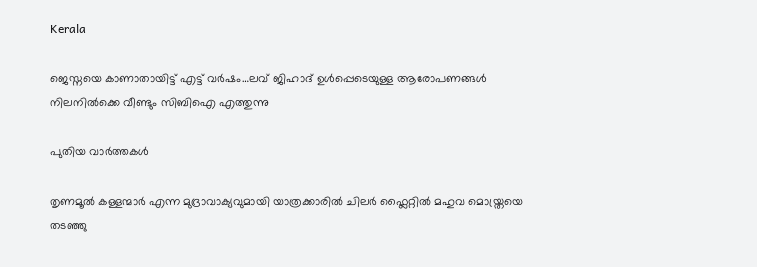Kerala

ജെസ്നയെ കാണാതായിട്ട് എട്ട് വര്‍ഷം…ലവ് ജിഹാദ് ഉള്‍പ്പെടെയുള്ള ആരോപണങ്ങള്‍ നിലനില്‍ക്കെ വീണ്ടും സിബിഐ എത്തുന്നു

പുതിയ വാര്‍ത്തകള്‍

തൃണമൂല്‍ കള്ളന്മാര്‍ എന്ന മുദ്രാവാക്യവുമായി യാത്രക്കാരില്‍ ചിലര്‍ ഫ്ലൈറ്റില്‍ മഹുവ മൊയ്ത്രയെ തടഞ്ഞു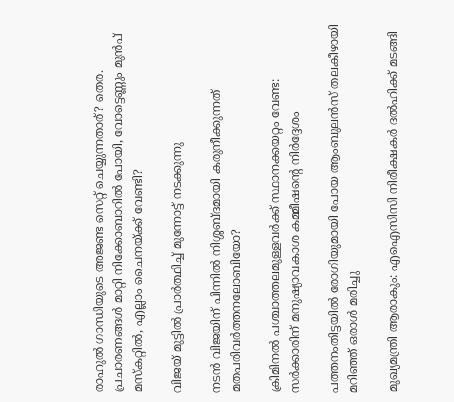രാഹുല്‍ ഗാന്ധിയുടെ അജണ്ട സെറ്റ് ചെയ്യുന്നതാര്? തെര. പ്രചാരണങ്ങള്‍ മാറ്റി നിക്കോബാറില്‍ പോയി, വോട്ടെണ്ണും മുന്‍പ് മസ്കറ്റില്‍, എല്ലാം ചൈനയ്‌ക്ക് വേണ്ടി?

വിജയ് മുട്ടില്‍ പ്രാര്‍ത്ഥിച്ച് മുന്നോട്ട് നടക്കുന്നു

നടന്‍ വിജയിന് പിന്നില്‍ നിശ്ശബ്ദമായി കരുനീക്കുന്നത് മതപരിവര്‍ത്തനലോബിയോ?

ക്രിമിനല്‍ പശ്ചാത്തലമുള്ളവര്‍ക്ക് സ്ഥാനക്കയറ്റം വേണ്ട: സര്‍ക്കാരിന് മനുഷ്യാവകാശ കമ്മീഷന്റെ നിര്‍ദ്ദേശം

പത്തനംതിട്ടയില്‍ രോഗിയുമായി പോയ ആംബുലന്‍സ് തലകീഴായി മറിഞ്ഞ് ഒരാള്‍ മരിച്ചു

മുഖ്യമന്ത്രി ആരാകും: എഐസിസി നിരീക്ഷകര്‍ ദല്‍ഹിക്ക് മടങ്ങി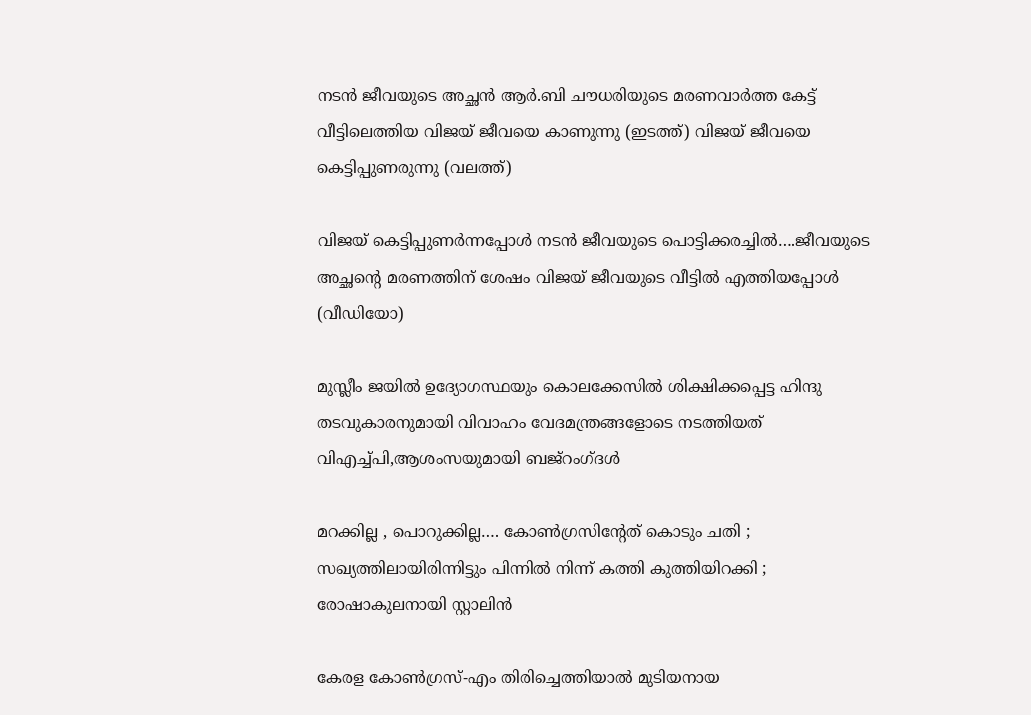നടന്‍ ജീവയുടെ അച്ഛന്‍ ആര്‍.ബി ചൗധരിയുടെ മരണവാര്‍ത്ത കേട്ട് വീട്ടിലെത്തിയ വിജയ് ജീവയെ കാണുന്നു (ഇടത്ത്) വിജയ് ജീവയെ കെട്ടിപ്പുണരുന്നു (വലത്ത്)

വിജയ് കെട്ടിപ്പുണര്‍ന്നപ്പോള്‍ നടന്‍ ജീവയുടെ പൊട്ടിക്കരച്ചില്‍….ജീവയുടെ അച്ഛന്റെ മരണത്തിന് ശേഷം വിജയ് ജീവയുടെ വീട്ടില്‍ എത്തിയപ്പോള്‍ (വീഡിയോ)

മുസ്ലീം ജയില്‍ ഉദ്യോഗസ്ഥയും കൊലക്കേസില്‍ ശിക്ഷിക്കപ്പെട്ട ഹിന്ദു തടവുകാരനുമായി വിവാഹം വേദമന്ത്രങ്ങളോടെ നടത്തിയത് വിഎച്ച്പി,ആശംസയുമായി ബജ്‌റംഗ്ദള്‍

മറക്കില്ല , പൊറുക്കില്ല…. കോൺഗ്രസിൻ്റേത് കൊടും ചതി ; സഖ്യത്തിലായിരിന്നിട്ടും പിന്നിൽ നിന്ന് കത്തി കുത്തിയിറക്കി ; രോഷാകുലനായി സ്റ്റാലിൻ

കേരള കോണ്‍ഗ്രസ്-എം തിരിച്ചെത്തിയാല്‍ മുടിയനായ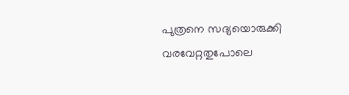പുത്രനെ സദ്യയൊരുക്കി വരവേറ്റതുപോലെ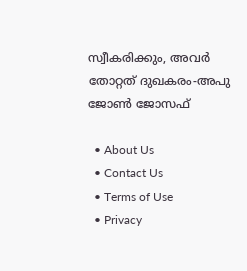സ്വീകരിക്കും, അവര്‍ തോറ്റത് ദുഖകരം-അപു ജോണ്‍ ജോസഫ്

  • About Us
  • Contact Us
  • Terms of Use
  • Privacy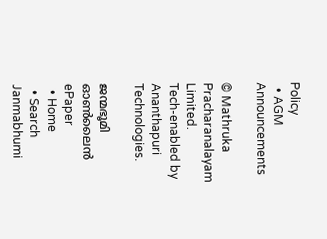Policy
  • AGM Announcements

© Mathruka Pracharanalayam Limited.
Tech-enabled by Ananthapuri Technologies.

ജന്മഭൂമി ഓണ്‍ലൈന്‍
ePaper
  • Home
  • Search Janmabhumi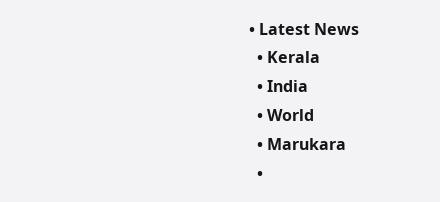• Latest News
  • Kerala
  • India
  • World
  • Marukara
  •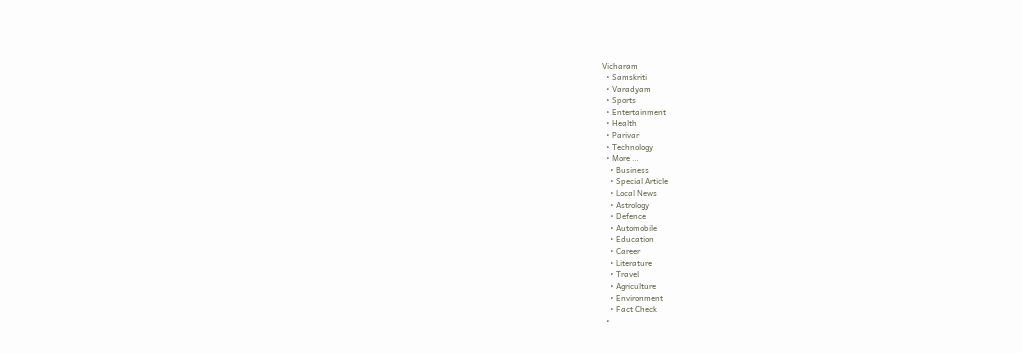Vicharam
  • Samskriti
  • Varadyam
  • Sports
  • Entertainment
  • Health
  • Parivar
  • Technology
  • More …
    • Business
    • Special Article
    • Local News
    • Astrology
    • Defence
    • Automobile
    • Education
    • Career
    • Literature
    • Travel
    • Agriculture
    • Environment
    • Fact Check
  •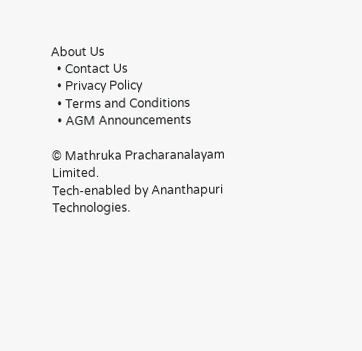About Us
  • Contact Us
  • Privacy Policy
  • Terms and Conditions
  • AGM Announcements

© Mathruka Pracharanalayam Limited.
Tech-enabled by Ananthapuri Technologies.